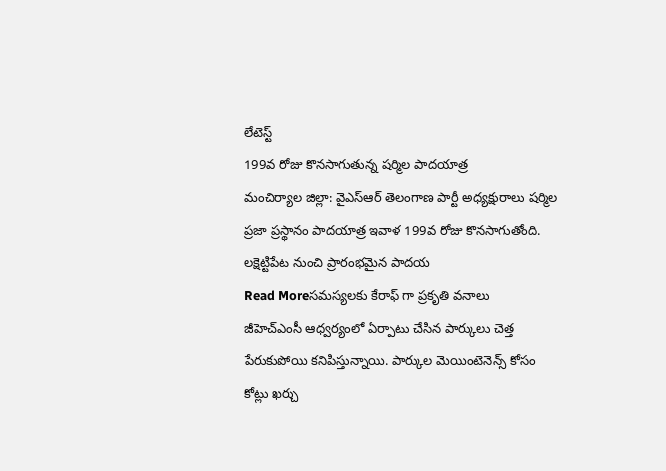లేటెస్ట్
199వ రోజు కొనసాగుతున్న షర్మిల పాదయాత్ర
మంచిర్యాల జిల్లా: వైఎస్ఆర్ తెలంగాణ పార్టీ అధ్యక్షురాలు షర్మిల ప్రజా ప్రస్థానం పాదయాత్ర ఇవాళ 199వ రోజు కొనసాగుతోంది. లక్షెట్టిపేట నుంచి ప్రారంభమైన పాదయ
Read Moreసమస్యలకు కేరాఫ్ గా ప్రకృతి వనాలు
జీహెచ్ఎంసీ ఆధ్వర్యంలో ఏర్పాటు చేసిన పార్కులు చెత్త పేరుకుపోయి కనిపిస్తున్నాయి. పార్కుల మెయింటెనెన్స్ కోసం కోట్లు ఖర్చు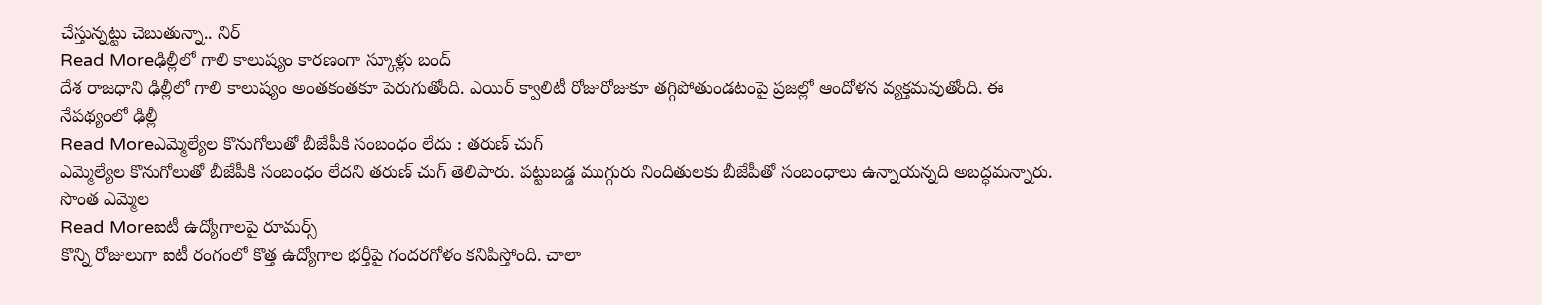చేస్తున్నట్టు చెబుతున్నా.. నిర్
Read Moreఢిల్లీలో గాలి కాలుష్యం కారణంగా స్కూళ్లు బంద్
దేశ రాజధాని ఢిల్లీలో గాలి కాలుష్యం అంతకంతకూ పెరుగుతోంది. ఎయిర్ క్వాలిటీ రోజురోజుకూ తగ్గిపోతుండటంపై ప్రజల్లో ఆందోళన వ్యక్తమవుతోంది. ఈ నేపథ్యంలో ఢిల్లీ
Read Moreఎమ్మెల్యేల కొనుగోలుతో బీజేపీకి సంబంధం లేదు : తరుణ్ చుగ్
ఎమ్మెల్యేల కొనుగోలుతో బీజేపీకి సంబంధం లేదని తరుణ్ చుగ్ తెలిపారు. పట్టుబడ్డ ముగ్గురు నిందితులకు బీజేపీతో సంబంధాలు ఉన్నాయన్నది అబద్ధమన్నారు. సొంత ఎమ్మెల
Read Moreఐటీ ఉద్యోగాలపై రూమర్స్
కొన్ని రోజులుగా ఐటీ రంగంలో కొత్త ఉద్యోగాల భర్తీపై గందరగోళం కనిపిస్తోంది. చాలా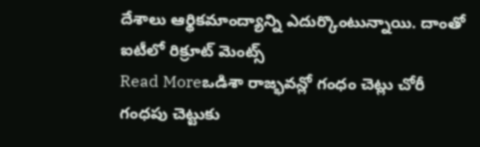దేశాలు ఆర్థికమాంద్యాన్ని ఎదుర్కొంటున్నాయి. దాంతో ఐటీలో రిక్రూట్ మెంట్స్
Read Moreఒడిశా రాజ్భవన్లో గంధం చెట్లు చోరీ
గంధపు చెట్టుకు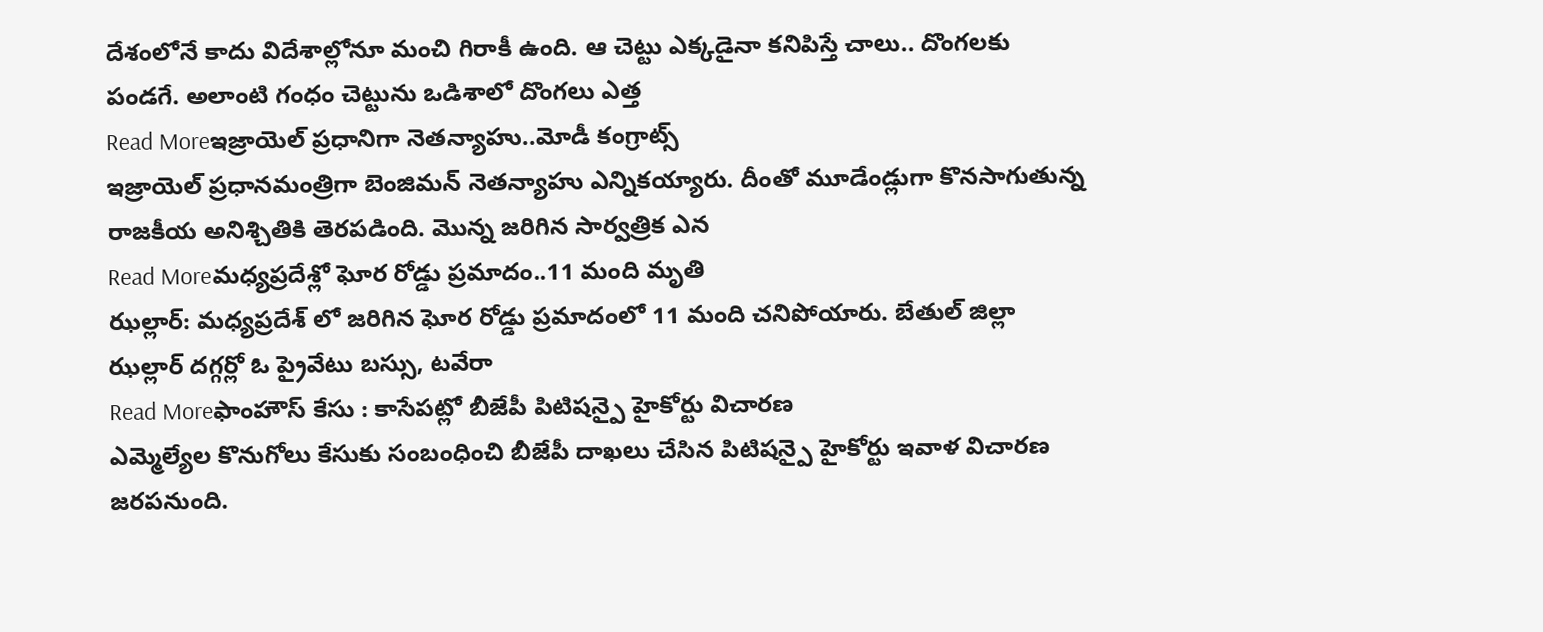దేశంలోనే కాదు విదేశాల్లోనూ మంచి గిరాకీ ఉంది. ఆ చెట్టు ఎక్కడైనా కనిపిస్తే చాలు.. దొంగలకు పండగే. అలాంటి గంధం చెట్టును ఒడిశాలో దొంగలు ఎత్త
Read Moreఇజ్రాయెల్ ప్రధానిగా నెతన్యాహు..మోడీ కంగ్రాట్స్
ఇజ్రాయెల్ ప్రధానమంత్రిగా బెంజిమన్ నెతన్యాహు ఎన్నికయ్యారు. దీంతో మూడేండ్లుగా కొనసాగుతున్న రాజకీయ అనిశ్చితికి తెరపడింది. మొన్న జరిగిన సార్వత్రిక ఎన
Read Moreమధ్యప్రదేశ్లో ఘోర రోడ్డు ప్రమాదం..11 మంది మృతి
ఝల్లార్: మధ్యప్రదేశ్ లో జరిగిన ఘోర రోడ్డు ప్రమాదంలో 11 మంది చనిపోయారు. బేతుల్ జిల్లా ఝల్లార్ దగ్గర్లో ఓ ప్రైవేటు బస్సు, టవేరా
Read Moreఫాంహౌస్ కేసు : కాసేపట్లో బీజేపీ పిటిషన్పై హైకోర్టు విచారణ
ఎమ్మెల్యేల కొనుగోలు కేసుకు సంబంధించి బీజేపీ దాఖలు చేసిన పిటిషన్పై హైకోర్టు ఇవాళ విచారణ జరపనుంది.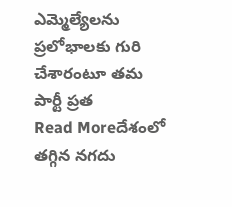ఎమ్మెల్యేలను ప్రలోభాలకు గురి చేశారంటూ తమ పార్టీ ప్రత
Read Moreదేశంలో తగ్గిన నగదు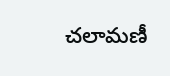చలామణీ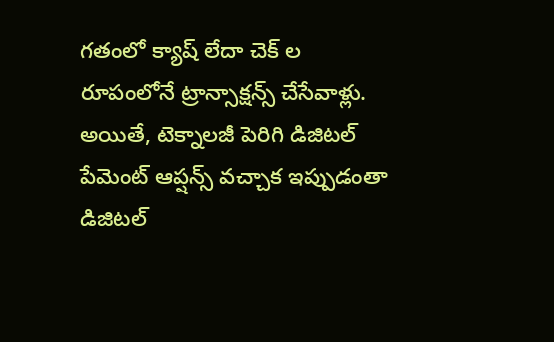గతంలో క్యాష్ లేదా చెక్ ల రూపంలోనే ట్రాన్సాక్షన్స్ చేసేవాళ్లు. అయితే, టెక్నాలజీ పెరిగి డిజిటల్ పేమెంట్ ఆప్షన్స్ వచ్చాక ఇప్పుడంతా డిజిటల్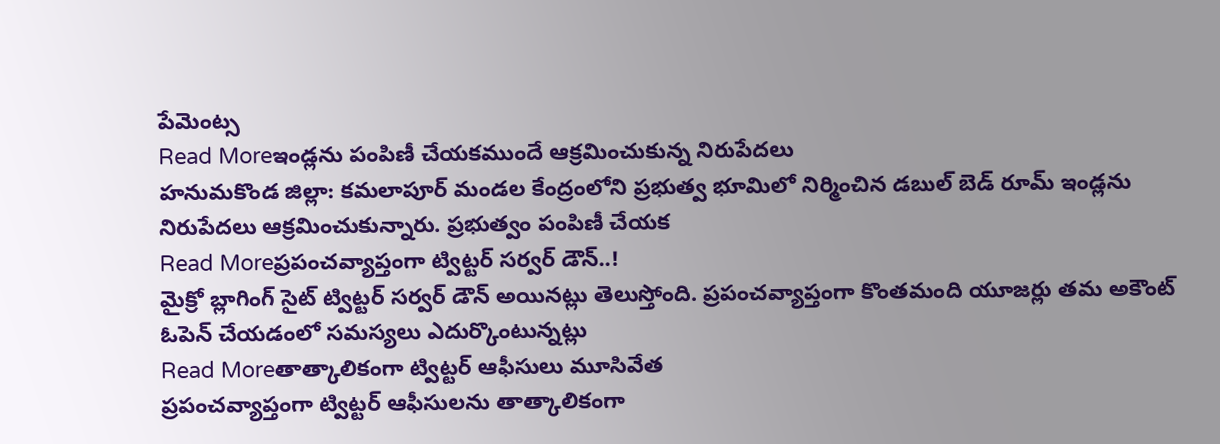పేమెంట్స
Read Moreఇండ్లను పంపిణీ చేయకముందే ఆక్రమించుకున్న నిరుపేదలు
హనుమకొండ జిల్లా: కమలాపూర్ మండల కేంద్రంలోని ప్రభుత్వ భూమిలో నిర్మించిన డబుల్ బెడ్ రూమ్ ఇండ్లను నిరుపేదలు ఆక్రమించుకున్నారు. ప్రభుత్వం పంపిణీ చేయక
Read Moreప్రపంచవ్యాప్తంగా ట్విట్టర్ సర్వర్ డౌన్..!
మైక్రో బ్లాగింగ్ సైట్ ట్విట్టర్ సర్వర్ డౌన్ అయినట్లు తెలుస్తోంది. ప్రపంచవ్యాప్తంగా కొంతమంది యూజర్లు తమ అకౌంట్ ఓపెన్ చేయడంలో సమస్యలు ఎదుర్కొంటున్నట్లు
Read Moreతాత్కాలికంగా ట్విట్టర్ ఆఫీసులు మూసివేత
ప్రపంచవ్యాప్తంగా ట్విట్టర్ ఆఫీసులను తాత్కాలికంగా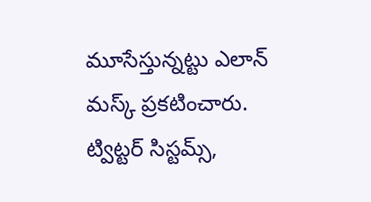మూసేస్తున్నట్టు ఎలాన్ మస్క్ ప్రకటించారు. ట్విట్టర్ సిస్టమ్స్,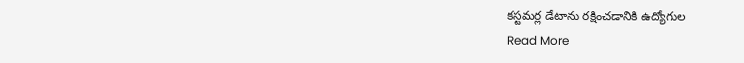కస్టమర్ల డేటాను రక్షించడానికి ఉద్యోగుల
Read More